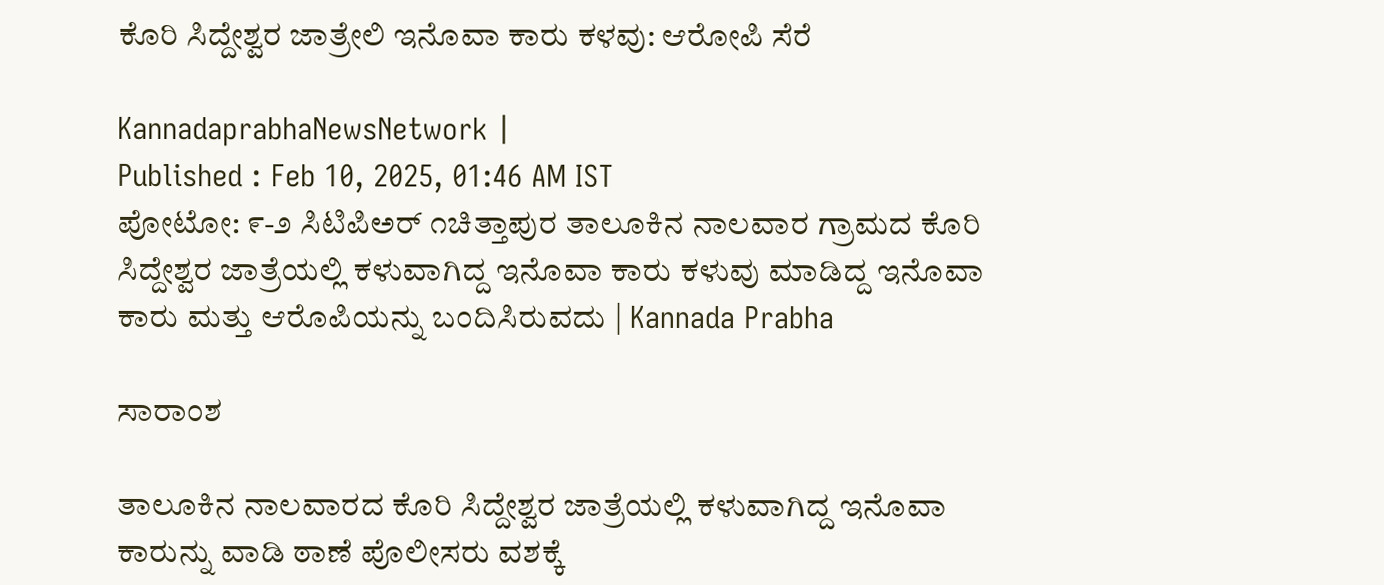ಕೊರಿ ಸಿದ್ದೇಶ್ವರ ಜಾತ್ರೇಲಿ ಇನೊವಾ ಕಾರು ಕಳವು: ಆರೋಪಿ ಸೆರೆ

KannadaprabhaNewsNetwork |
Published : Feb 10, 2025, 01:46 AM IST
ಪೋಟೋ: ೯-೨ ಸಿಟಿಪಿಅರ್ ೧ಚಿತ್ತಾಪುರ ತಾಲೂಕಿನ ನಾಲವಾರ ಗ್ರಾಮದ ಕೊರಿ ಸಿದ್ದೇಶ್ವರ ಜಾತ್ರೆಯಲ್ಲಿ ಕಳುವಾಗಿದ್ದ ಇನೊವಾ ಕಾರು ಕಳುವು ಮಾಡಿದ್ದ ಇನೊವಾ ಕಾರು ಮತ್ತು ಆರೊಪಿಯನ್ನು ಬಂದಿಸಿರುವದು | Kannada Prabha

ಸಾರಾಂಶ

ತಾಲೂಕಿನ ನಾಲವಾರದ ಕೊರಿ ಸಿದ್ದೇಶ್ವರ ಜಾತ್ರೆಯಲ್ಲಿ ಕಳುವಾಗಿದ್ದ ಇನೊವಾ ಕಾರುನ್ನು ವಾಡಿ ಠಾಣೆ ಪೊಲೀಸರು ವಶಕ್ಕೆ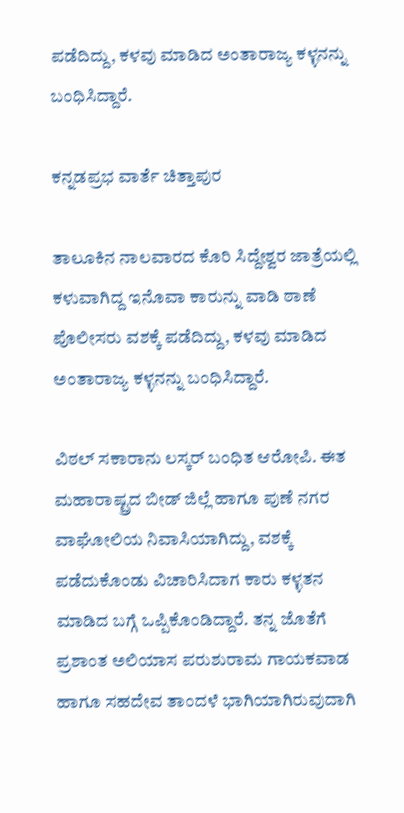ಪಡೆದಿದ್ದು, ಕಳವು ಮಾಡಿದ ಅಂತಾರಾಜ್ಯ ಕಳ್ಳನನ್ನು ಬಂಧಿಸಿದ್ದಾರೆ.

ಕನ್ನಡಪ್ರಭ ವಾರ್ತೆ ಚಿತ್ತಾಪುರ

ತಾಲೂಕಿನ ನಾಲವಾರದ ಕೊರಿ ಸಿದ್ದೇಶ್ವರ ಜಾತ್ರೆಯಲ್ಲಿ ಕಳುವಾಗಿದ್ದ ಇನೊವಾ ಕಾರುನ್ನು ವಾಡಿ ಠಾಣೆ ಪೊಲೀಸರು ವಶಕ್ಕೆ ಪಡೆದಿದ್ದು, ಕಳವು ಮಾಡಿದ ಅಂತಾರಾಜ್ಯ ಕಳ್ಳನನ್ನು ಬಂಧಿಸಿದ್ದಾರೆ.

ವಿಠಲ್ ಸಕಾರಾನು ಲಸ್ಕರ್ ಬಂಧಿತ ಆರೋಪಿ. ಈತ ಮಹಾರಾಷ್ಟ್ರದ ಬೀಡ್ ಜಿಲ್ಲೆ ಹಾಗೂ ಪುಣೆ ನಗರ ವಾಘೋಲಿಯ ನಿವಾಸಿಯಾಗಿದ್ದು, ವಶಕ್ಕೆ ಪಡೆದುಕೊಂಡು ವಿಚಾರಿಸಿದಾಗ ಕಾರು ಕಳ್ಳತನ ಮಾಡಿದ ಬಗ್ಗೆ ಒಪ್ಪಿಕೊಂಡಿದ್ದಾರೆ. ತನ್ನ ಜೊತೆಗೆ ಪ್ರಶಾಂತ ಅಲಿಯಾಸ ಪರುಶುರಾಮ ಗಾಯಕವಾಡ ಹಾಗೂ ಸಹದೇವ ತಾಂದಳೆ ಭಾಗಿಯಾಗಿರುವುದಾಗಿ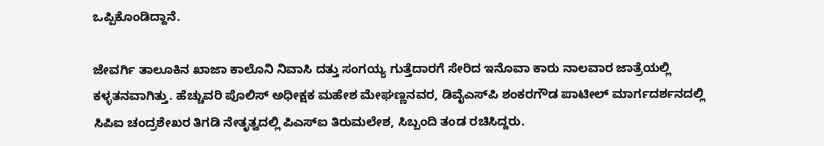ಒಪ್ಪಿಕೊಂಡಿದ್ದಾನೆ.

ಜೇವರ್ಗಿ ತಾಲೂಕಿನ ಖಾಜಾ ಕಾಲೊನಿ ನಿವಾಸಿ ದತ್ತು ಸಂಗಯ್ಯ ಗುತ್ತೆದಾರಗೆ ಸೇರಿದ ಇನೊವಾ ಕಾರು ನಾಲವಾರ ಜಾತ್ರೆಯಲ್ಲಿ ಕಳ್ಳತನವಾಗಿತ್ತು. ಹೆಚ್ಚುವರಿ ಪೊಲಿಸ್ ಅಧೀಕ್ಷಕ ಮಹೇಶ ಮೇಘಣ್ಣನವರ, ಡಿವೈಎಸ್‌ಪಿ ಶಂಕರಗೌಡ ಪಾಟೀಲ್ ಮಾರ್ಗದರ್ಶನದಲ್ಲಿ ಸಿಪಿಐ ಚಂದ್ರಶೇಖರ ತಿಗಡಿ ನೇತೃತ್ವದಲ್ಲಿ ಪಿಎಸ್‌ಐ ತಿರುಮಲೇಶ, ಸಿಬ್ಬಂದಿ ತಂಡ ರಚಿಸಿದ್ದರು.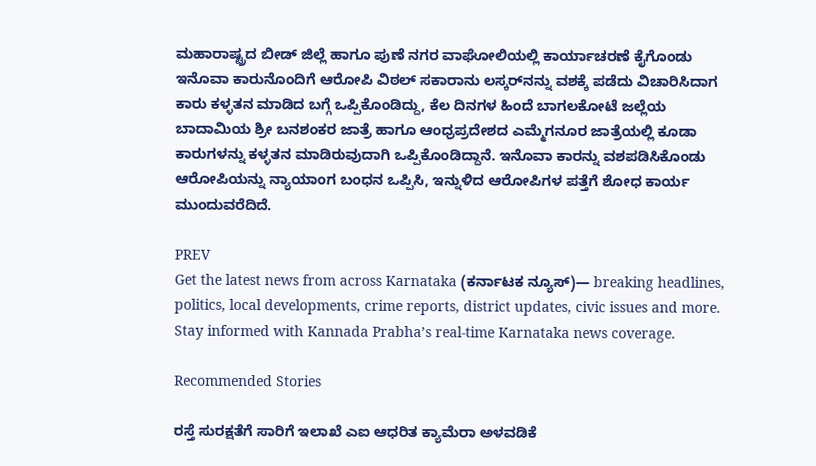ಮಹಾರಾಷ್ಟ್ರದ ಬೀಡ್ ಜಿಲ್ಲೆ ಹಾಗೂ ಪುಣೆ ನಗರ ವಾಘೋಲಿಯಲ್ಲಿ ಕಾರ್ಯಾಚರಣೆ ಕೈಗೊಂಡು ಇನೊವಾ ಕಾರುನೊಂದಿಗೆ ಆರೋಪಿ ವಿಠಲ್ ಸಕಾರಾನು ಲಸ್ಕರ್‌ನನ್ನು ವಶಕ್ಕೆ ಪಡೆದು ವಿಚಾರಿಸಿದಾಗ ಕಾರು ಕಳ್ಳತನ ಮಾಡಿದ ಬಗ್ಗೆ ಒಪ್ಪಿಕೊಂಡಿದ್ದು, ಕೆಲ ದಿನಗಳ ಹಿಂದೆ ಬಾಗಲಕೋಟೆ ಜಲ್ಲೆಯ ಬಾದಾಮಿಯ ಶ್ರೀ ಬನಶಂಕರ ಜಾತ್ರೆ ಹಾಗೂ ಆಂಧ್ರಪ್ರದೇಶದ ಎಮ್ಮೆಗನೂರ ಜಾತ್ರೆಯಲ್ಲಿ ಕೂಡಾ ಕಾರುಗಳನ್ನು ಕಳ್ಳತನ ಮಾಡಿರುವುದಾಗಿ ಒಪ್ಪಿಕೊಂಡಿದ್ದಾನೆ. ಇನೊವಾ ಕಾರನ್ನು ವಶಪಡಿಸಿಕೊಂಡು ಆರೋಪಿಯನ್ನು ನ್ಯಾಯಾಂಗ ಬಂಧನ ಒಪ್ಪಿಸಿ, ಇನ್ನುಳಿದ ಆರೋಪಿಗಳ ಪತ್ತೆಗೆ ಶೋಧ ಕಾರ್ಯ ಮುಂದುವರೆದಿದೆ.

PREV
Get the latest news from across Karnataka (ಕರ್ನಾಟಕ ನ್ಯೂಸ್)— breaking headlines, politics, local developments, crime reports, district updates, civic issues and more. Stay informed with Kannada Prabha’s real‑time Karnataka news coverage.

Recommended Stories

ರಸ್ತೆ ಸುರಕ್ಷತೆಗೆ ಸಾರಿಗೆ ಇಲಾಖೆ ಎಐ ಆಧರಿತ ಕ್ಯಾಮೆರಾ ಅಳವಡಿಕೆ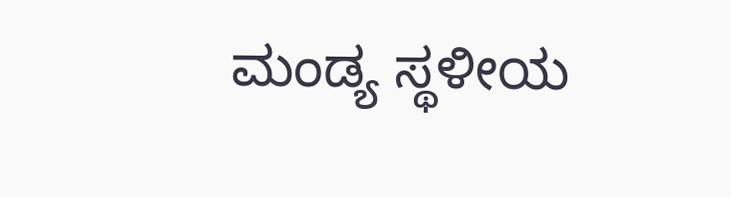ಮಂಡ್ಯ ಸ್ಥಳೀಯ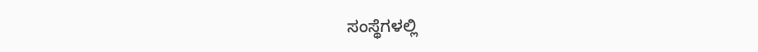ಸಂಸ್ಥೆಗಳಲ್ಲಿ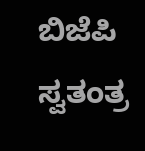ಬಿಜೆಪಿ ಸ್ವತಂತ್ರ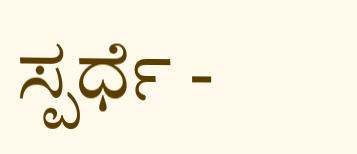ಸ್ಪರ್ಧೆ -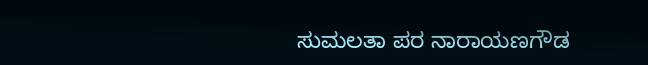ಸುಮಲತಾ ಪರ ನಾರಾಯಣಗೌಡ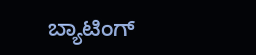ಬ್ಯಾಟಿಂಗ್‌